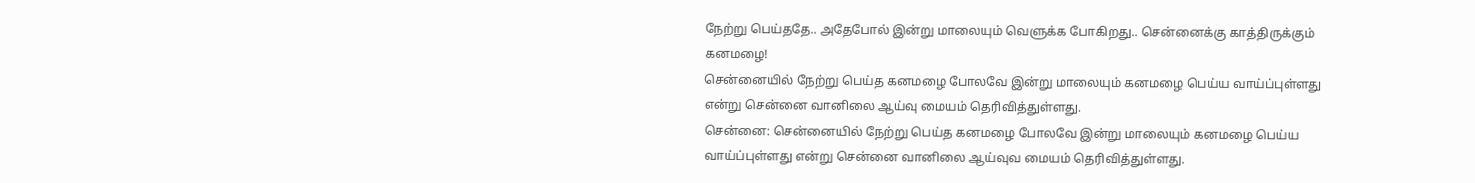நேற்று பெய்ததே.. அதேபோல் இன்று மாலையும் வெளுக்க போகிறது.. சென்னைக்கு காத்திருக்கும் கனமழை!
சென்னையில் நேற்று பெய்த கனமழை போலவே இன்று மாலையும் கனமழை பெய்ய வாய்ப்புள்ளது என்று சென்னை வானிலை ஆய்வு மையம் தெரிவித்துள்ளது.
சென்னை: சென்னையில் நேற்று பெய்த கனமழை போலவே இன்று மாலையும் கனமழை பெய்ய வாய்ப்புள்ளது என்று சென்னை வானிலை ஆய்வுவ மையம் தெரிவித்துள்ளது.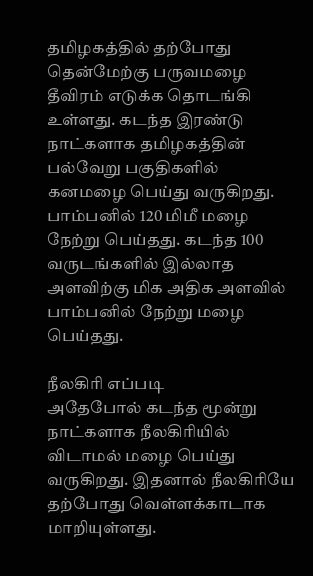தமிழகத்தில் தற்போது தென்மேற்கு பருவமழை தீவிரம் எடுக்க தொடங்கி உள்ளது. கடந்த இரண்டு நாட்களாக தமிழகத்தின் பல்வேறு பகுதிகளில் கனமழை பெய்து வருகிறது.
பாம்பனில் 120 மிமீ மழை நேற்று பெய்தது. கடந்த 100 வருடங்களில் இல்லாத அளவிற்கு மிக அதிக அளவில் பாம்பனில் நேற்று மழை பெய்தது.

நீலகிரி எப்படி
அதேபோல் கடந்த மூன்று நாட்களாக நீலகிரியில் விடாமல் மழை பெய்து வருகிறது. இதனால் நீலகிரியே தற்போது வெள்ளக்காடாக மாறியுள்ளது.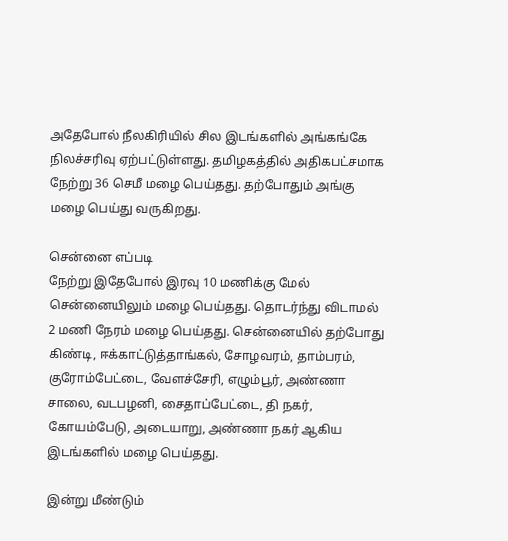அதேபோல் நீலகிரியில் சில இடங்களில் அங்கங்கே நிலச்சரிவு ஏற்பட்டுள்ளது. தமிழகத்தில் அதிகபட்சமாக நேற்று 36 செமீ மழை பெய்தது. தற்போதும் அங்கு மழை பெய்து வருகிறது.

சென்னை எப்படி
நேற்று இதேபோல் இரவு 10 மணிக்கு மேல் சென்னையிலும் மழை பெய்தது. தொடர்ந்து விடாமல் 2 மணி நேரம் மழை பெய்தது. சென்னையில் தற்போது கிண்டி, ஈக்காட்டுத்தாங்கல், சோழவரம், தாம்பரம், குரோம்பேட்டை, வேளச்சேரி, எழும்பூர், அண்ணா சாலை, வடபழனி, சைதாப்பேட்டை, தி நகர், கோயம்பேடு, அடையாறு, அண்ணா நகர் ஆகிய இடங்களில் மழை பெய்தது.

இன்று மீண்டும்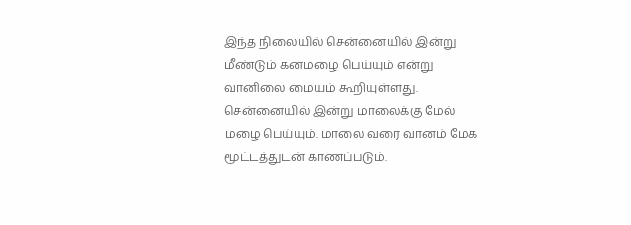இந்த நிலையில் சென்னையில் இன்று மீண்டும் கனமழை பெய்யும் என்று வானிலை மையம் கூறியுள்ளது. சென்னையில் இன்று மாலைக்கு மேல் மழை பெய்யும். மாலை வரை வானம் மேக மூட்டத்துடன் காணப்படும்.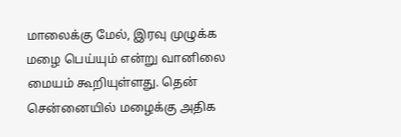மாலைக்கு மேல், இரவு முழுக்க மழை பெய்யும் என்று வானிலை மையம் கூறியுள்ளது. தென் சென்னையில் மழைக்கு அதிக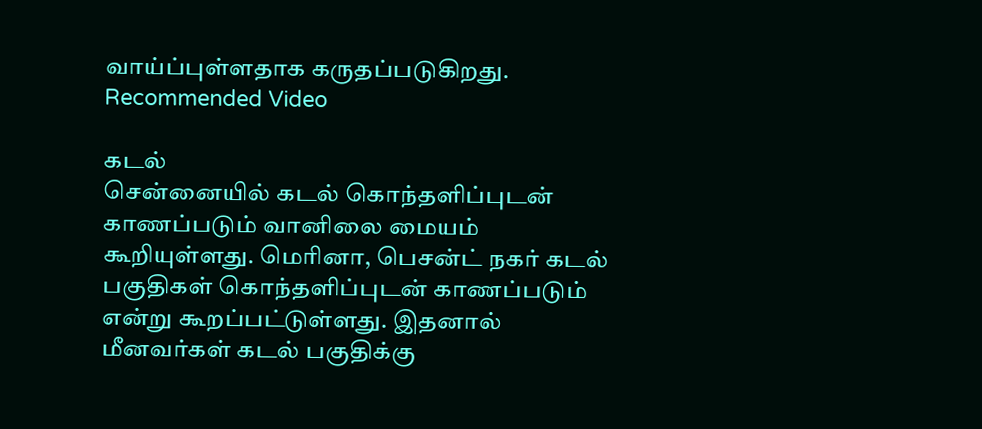வாய்ப்புள்ளதாக கருதப்படுகிறது.
Recommended Video

கடல்
சென்னையில் கடல் கொந்தளிப்புடன் காணப்படும் வானிலை மையம் கூறியுள்ளது. மெரினா, பெசன்ட் நகர் கடல் பகுதிகள் கொந்தளிப்புடன் காணப்படும் என்று கூறப்பட்டுள்ளது. இதனால் மீனவர்கள் கடல் பகுதிக்கு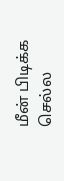மீன் பிடிக்க செல்ல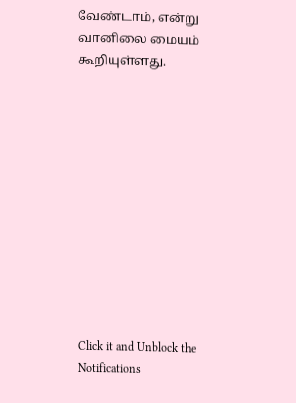வேண்டாம், என்று வானிலை மையம் கூறியுள்ளது.












Click it and Unblock the Notifications